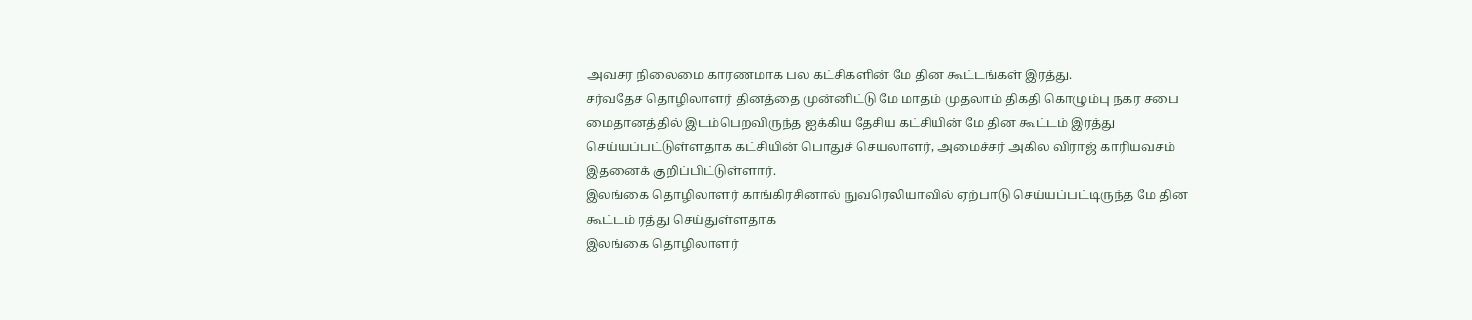அவசர நிலைமை காரணமாக பல கட்சிகளின் மே தின கூட்டங்கள் இரத்து.
சர்வதேச தொழிலாளர் தினத்தை முன்னிட்டு மே மாதம் முதலாம் திகதி கொழும்பு நகர சபை மைதானத்தில் இடம்பெறவிருந்த ஐக்கிய தேசிய கட்சியின் மே தின கூட்டம் இரத்து செய்யப்பட்டுள்ளதாக கட்சியின் பொதுச் செயலாளர், அமைச்சர் அகில விராஜ் காரியவசம் இதனைக் குறிப்பிட்டுள்ளார்.
இலங்கை தொழிலாளர் காங்கிரசினால் நுவரெலியாவில் ஏற்பாடு செய்யப்பட்டிருந்த மே தின கூட்டம் ரத்து செய்துள்ளதாக
இலங்கை தொழிலாளர்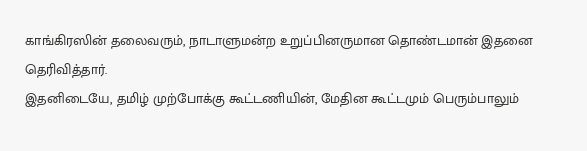காங்கிரஸின் தலைவரும், நாடாளுமன்ற உறுப்பினருமான தொண்டமான் இதனை தெரிவித்தார்.
இதனிடையே, தமிழ் முற்போக்கு கூட்டணியின், மேதின கூட்டமும் பெரும்பாலும்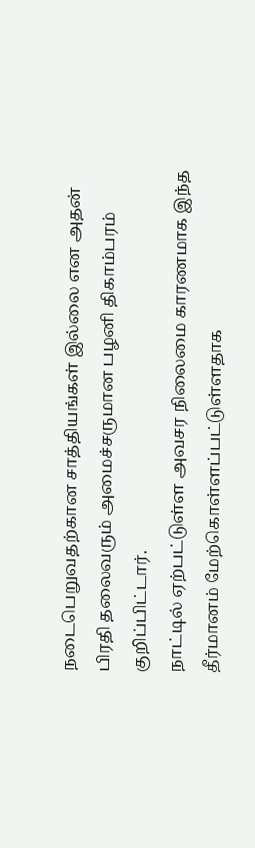நடைபெறுவதற்கான சாத்தியங்கள் இல்லை என அதன் பிரதி தலைவரும் அமைச்சருமான பழனி திகாம்பரம் குறிப்பிட்டார்.
நாட்டில் ஏற்பட்டுள்ள அவசர நிலைமை காரணமாக இந்த தீர்மானம் மேற்கொள்ளப்பட்டுள்ளதாக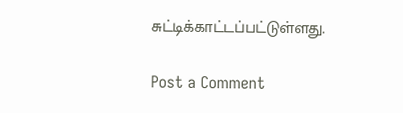சுட்டிக்காட்டப்பட்டுள்ளது.

Post a Comment